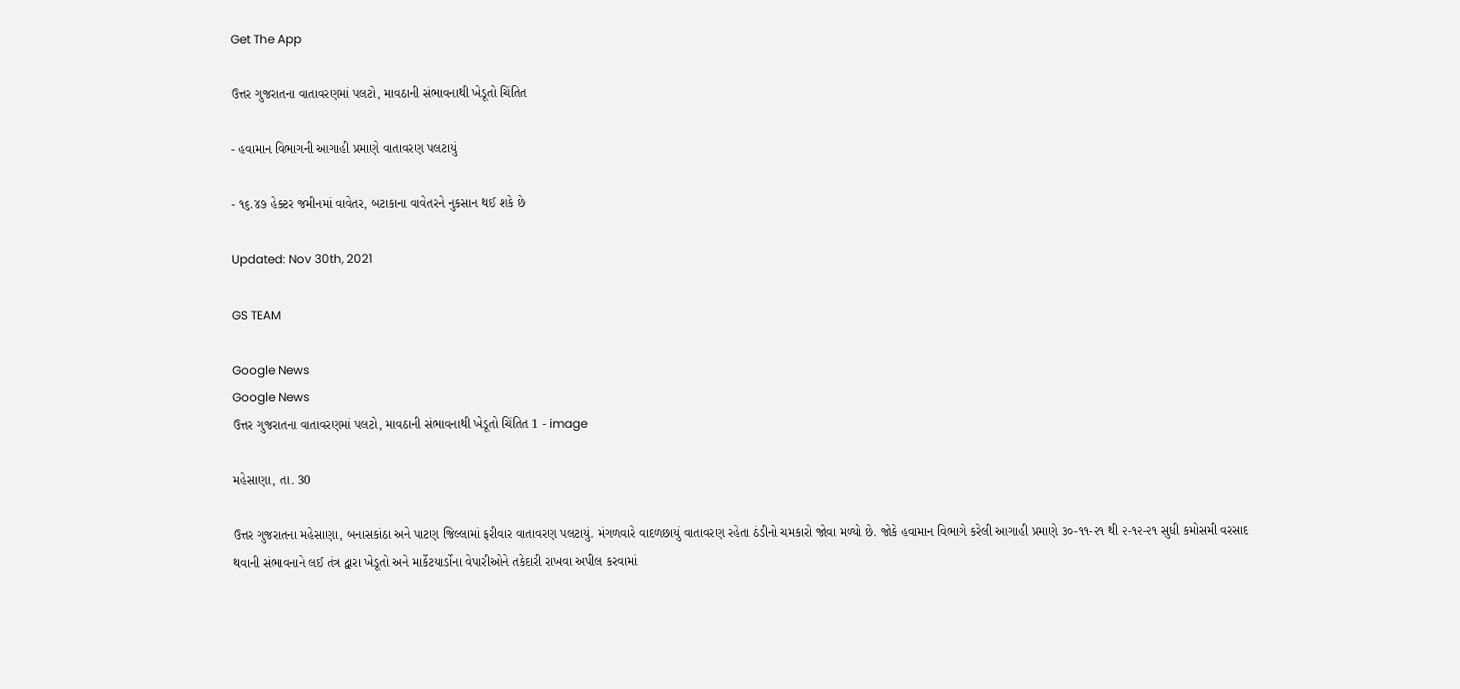Get The App

ઉત્તર ગુજરાતના વાતાવરણમાં પલટો, માવઠાની સંભાવનાથી ખેડૂતો ચિંતિત

- હવામાન વિભાગની આગાહી પ્રમાણે વાતાવરણ પલટાયું

- ૧૬.૪૭ હેક્ટર જમીનમાં વાવેતર, બટાકાના વાવેતરને નુકસાન થઈ શકે છે

Updated: Nov 30th, 2021

GS TEAM

Google News
Google News
ઉત્તર ગુજરાતના વાતાવરણમાં પલટો, માવઠાની સંભાવનાથી ખેડૂતો ચિંતિત 1 - image

મહેસાણા, તા. 30

ઉત્તર ગુજરાતના મહેસાણા, બનાસકાંઠા અને પાટણ જિલ્લામાં ફરીવાર વાતાવરણ પલટાયું. મંગળવારે વાદળછાયું વાતાવરણ રહેતા ઠંડીનો ચમકારો જોવા મળ્યો છે. જોકે હવામાન વિભાગે કરેલી આગાહી પ્રમાણે ૩૦-૧૧-૨૧ થી ૨-૧૨-૨૧ સુધી કમોસમી વરસાદ થવાની સંભાવનાને લઈ તંત્ર દ્વારા ખેડૂતો અને માર્કેટયાર્ડોના વેપારીઓને તકેદારી રાખવા અપીલ કરવામાં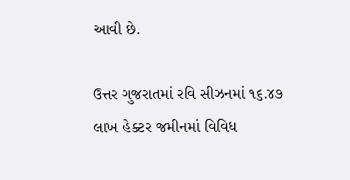આવી છે.

ઉત્તર ગુજરાતમાં રવિ સીઝનમાં ૧૬.૪૭ લાખ હેક્ટર જમીનમાં વિવિધ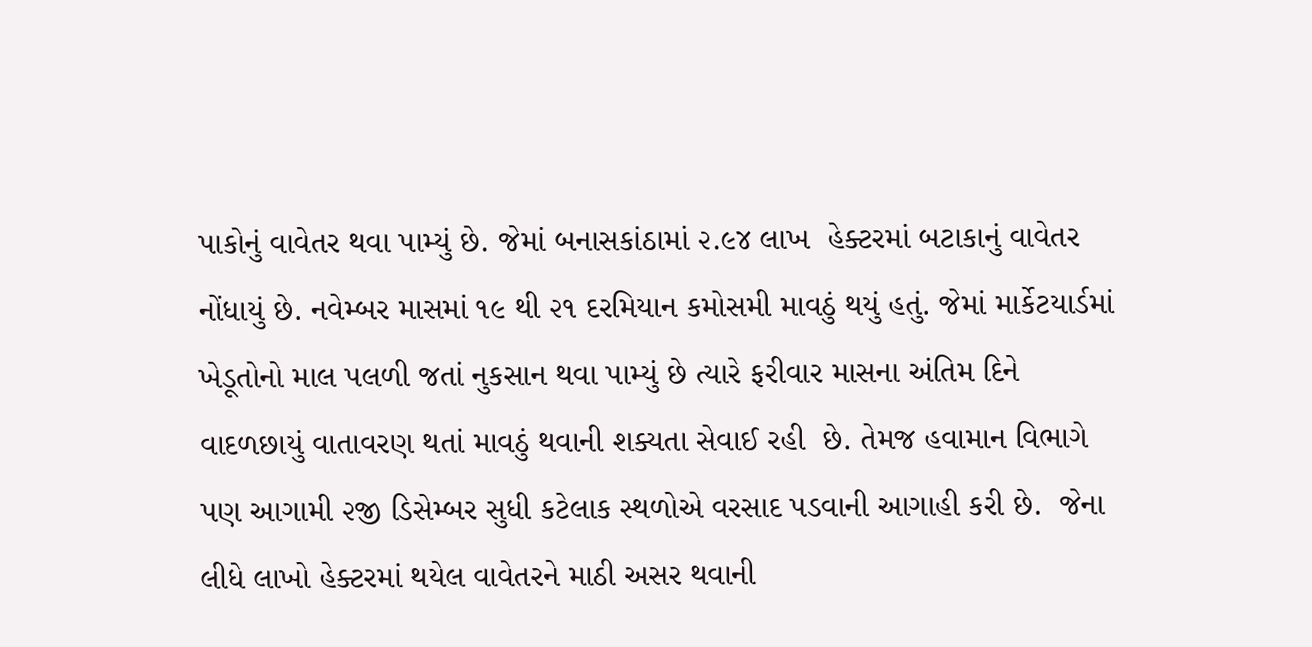પાકોનું વાવેતર થવા પામ્યું છે. જેમાં બનાસકાંઠામાં ૨.૯૪ લાખ  હેક્ટરમાં બટાકાનું વાવેતર નોંધાયું છે. નવેમ્બર માસમાં ૧૯ થી ૨૧ દરમિયાન કમોસમી માવઠું થયું હતું. જેમાં માર્કેટયાર્ડમાં ખેડૂતોનો માલ પલળી જતાં નુકસાન થવા પામ્યું છે ત્યારે ફરીવાર માસના અંતિમ દિને વાદળછાયું વાતાવરણ થતાં માવઠું થવાની શક્યતા સેવાઈ રહી  છે. તેમજ હવામાન વિભાગે પણ આગામી ૨જી ડિસેમ્બર સુધી કટેલાક સ્થળોએ વરસાદ પડવાની આગાહી કરી છે.  જેના લીધે લાખો હેક્ટરમાં થયેલ વાવેતરને માઠી અસર થવાની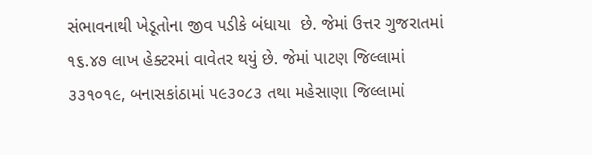સંભાવનાથી ખેડૂતોના જીવ પડીકે બંધાયા  છે. જેમાં ઉત્તર ગુજરાતમાં ૧૬.૪૭ લાખ હેક્ટરમાં વાવેતર થયું છે. જેમાં પાટણ જિલ્લામાં ૩૩૧૦૧૯, બનાસકાંઠામાં ૫૯૩૦૮૩ તથા મહેસાણા જિલ્લામાં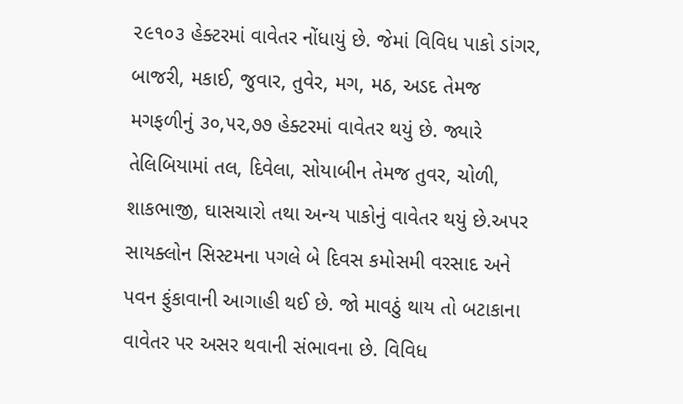૨૯૧૦૩ હેક્ટરમાં વાવેતર નોંધાયું છે. જેમાં વિવિધ પાકો ડાંગર, બાજરી, મકાઈ, જુવાર, તુવેર, મગ, મઠ, અડદ તેમજ  મગફળીનું ૩૦,૫૨,૭૭ હેક્ટરમાં વાવેતર થયું છે. જ્યારે તેલિબિયામાં તલ, દિવેલા, સોયાબીન તેમજ તુવર, ચોળી, શાકભાજી, ઘાસચારો તથા અન્ય પાકોનું વાવેતર થયું છે.અપર સાયક્લોન સિસ્ટમના પગલે બે દિવસ કમોસમી વરસાદ અને પવન ફુંકાવાની આગાહી થઈ છે. જો માવઠું થાય તો બટાકાના વાવેતર પર અસર થવાની સંભાવના છે. વિવિધ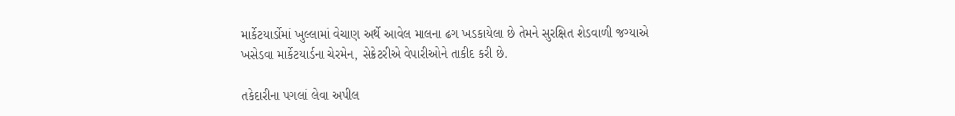માર્કેટયાર્ડોમાં ખુલ્લામાં વેચાણ અર્થે આવેલ માલના ઢગ ખડકાયેલા છે તેમને સુરક્ષિત શેડવાળી જગ્યાએ ખસેડવા માર્કેટયાર્ડના ચેરમેન, સેક્રેટરીએ વેપારીઓને તાકીદ કરી છે.

તકેદારીના પગલાં લેવા અપીલ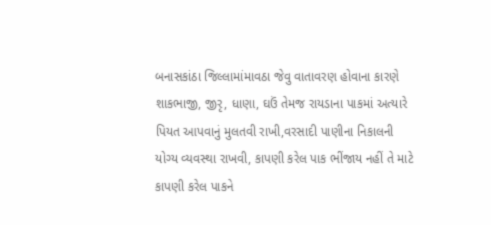બનાસકાંઠા જિલ્લામાંમાવઠા જેવુ વાતાવરણ હોવાના કારણે શાકભાજી, જીરૃ, ધાણા, ઘઉં તેમજ રાયડાના પાકમાં અત્યારે પિયત આપવાનું મુલતવી રાખી,વરસાદી પાણીના નિકાલની યોગ્ય વ્યવસ્થા રાખવી, કાપણી કરેલ પાક ભીંજાય નહીં તે માટે કાપણી કરેલ પાકને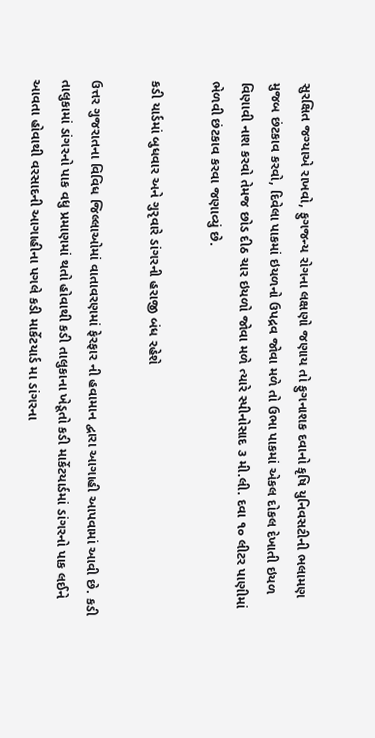સુરક્ષિત જગ્યાએ રાખવો, ફુગજન્ય રોગના લક્ષણો જણાય તો ફુગનાશક દવાનો કૃષિ યુનિવસટીની ભલામણ મુજબ છંટકાવ કરવો, દિવેલા પાકમાં ઇયળનો ઉપદ્રવ જોવા મળે તો ઉભા પાકમાં એકલ દોકલ દેખાતી ઇયળ વિણાવી નાશ કરવો તેમજ છોડ દીઠ ચાર ઇયળો જોવા મળે ત્યારે સ્પીનોસાદ ૩ મી.લી. દવા ૧૦ લીટર પાણીમાં ભેળવી છંટકાવ કરવા જણાવ્યું છે.

કડી યાર્ડમાં બુધવાર અને ગુરૃવારે ડાંગરની હરાજી બંધ રહેશે

ઉત્તર ગુજરાતના વિવિધ જિલ્લાઓમાં વાતાવરણમાં ફેરફાર ની હવામાન દ્વારા આગાહી આપવામાં આવી છે. કડી તાલુકામાં ડાંગરનો પાક વધુ પ્રમાણમાં થતો હોવાથી કડી તાલુકાના ખેડૂતો કડી માર્કેટયાર્ડમાં ડાંગરનો પાક લઈને આવતા હોવાથી વરસાદની આગાહીના પગલે કડી માર્કેટયાર્ડ મા ડાંગરના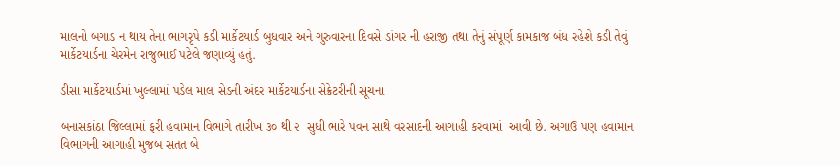માલનો બગાડ ન થાય તેના ભાગરૃપે કડી માર્કેટયાર્ડ બુધવાર અને ગુરુવારના દિવસે ડાંગર ની હરાજી તથા તેનું સંપૂર્ણ કામકાજ બંધ રહેશે કડી તેવું માર્કેટયાર્ડના ચેરમેન રાજુભાઈ પટેલે જણાવ્યું હતું.

ડીસા માર્કેટયાર્ડમાં ખુલ્લામાં પડેલ માલ સેડની અંદર માર્કેટયાર્ડના સેક્રેટરીની સૂચના

બનાસકાંઠા જિલ્લામાં ફરી હવામાન વિભાગે તારીખ ૩૦ થી ૨  સુધી ભારે પવન સાથે વરસાદની આગાહી કરવામાં  આવી છે. અગાઉ પણ હવામાન વિભાગની આગાહી મુજબ સતત બે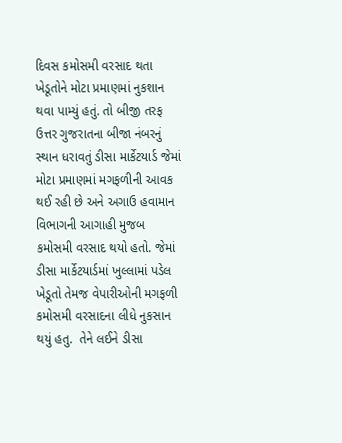દિવસ કમોસમી વરસાદ થતા ખેડૂતોને મોટા પ્રમાણમાં નુકશાન થવા પામ્યું હતું. તો બીજી તરફ ઉત્તર ગુજરાતના બીજા નંબરનું સ્થાન ધરાવતું ડીસા માર્કેટયાર્ડ જેમાં મોટા પ્રમાણમાં મગફળીની આવક થઈ રહી છે અને અગાઉ હવામાન વિભાગની આગાહી મુજબ કમોસમી વરસાદ થયો હતો. જેમાં ડીસા માર્કેટયાર્ડમાં ખુલ્લામાં પડેલ ખેડૂતો તેમજ વેપારીઓની મગફળી કમોસમી વરસાદના લીધે નુકસાન થયું હતુ.  તેને લઈને ડીસા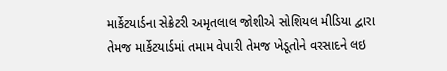માર્કેટયાર્ડના સેક્રેટરી અમૃતલાલ જોશીએ સોશિયલ મીડિયા દ્વારા તેમજ માર્કેટયાર્ડમાં તમામ વેપારી તેમજ ખેડૂતોને વરસાદને લઇ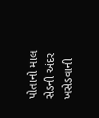પોતાનો માલ સેડની અંદર ખસેડવાની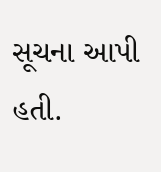સૂચના આપી હતી.